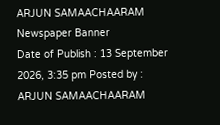ARJUN SAMAACHAARAM
Newspaper Banner
Date of Publish : 13 September 2026, 3:35 pm Posted by : ARJUN SAMAACHAARAM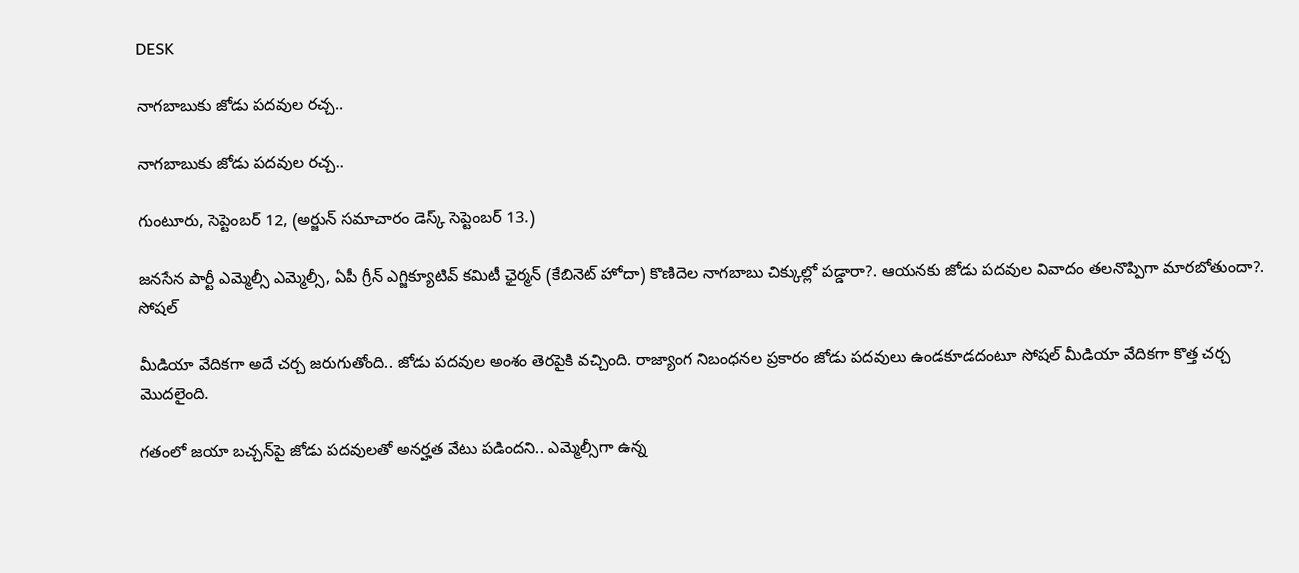DESK

నాగబాబుకు జోడు పదవుల రచ్చ..

నాగబాబుకు జోడు పదవుల రచ్చ..

గుంటూరు, సెప్టెంబర్ 12, (అర్జున్ సమాచారం డెస్క్ సెప్టెంబర్ 13.)

జనసేన పార్టీ ఎమ్మెల్సీ ఎమ్మెల్సీ, ఏపీ గ్రీన్‌ ఎగ్జిక్యూటివ్‌ కమిటీ ఛైర్మన్‌ (కేబినెట్‌ హోదా) కొణిదెల నాగబాబు చిక్కుల్లో పడ్డారా?. ఆయనకు జోడు పదవుల వివాదం తలనొప్పిగా మారబోతుందా?. సోషల్

మీడియా వేదికగా అదే చర్చ జరుగుతోంది.. జోడు పదవుల అంశం తెరపైకి వచ్చింది. రాజ్యాంగ నిబంధనల ప్రకారం జోడు పదవులు ఉండకూడదంటూ సోషల్ మీడియా వేదికగా కొత్త చర్చ మొదలైంది.

గతంలో జయా బచ్చన్‌పై జోడు పదవులతో అనర్హత వేటు పడిందని.. ఎమ్మెల్సీగా ఉన్న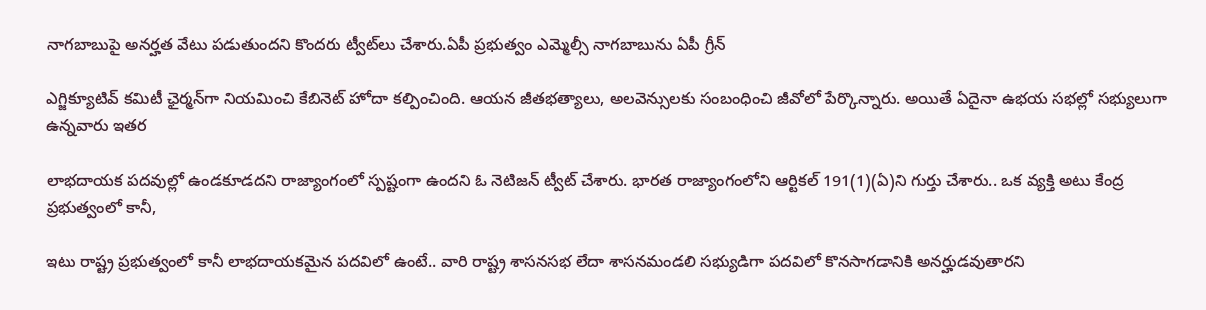నాగబాబుపై అనర్హత వేటు పడుతుందని కొందరు ట్వీట్‌లు చేశారు.ఏపీ ప్రభుత్వం ఎమ్మెల్సీ నాగబాబును ఏపీ గ్రీన్‌

ఎగ్జిక్యూటివ్‌ కమిటీ ఛైర్మన్‌‌గా నియమించి కేబినెట్ హోదా కల్పించింది. ఆయన జీతభత్యాలు, అలవెన్సులకు సంబంధించి జీవోలో పేర్కొన్నారు. అయితే ఏదైనా ఉభయ సభల్లో సభ్యులుగా ఉన్నవారు ఇతర

లాభదాయక పదవుల్లో ఉండకూడదని రాజ్యాంగంలో స్పష్టంగా ఉందని ఓ నెటిజన్ ట్వీట్ చేశారు. భారత రాజ్యాంగంలోని ఆర్టికల్ 191(1)(ఏ)ని గుర్తు చేశారు.. ఒక వ్యక్తి అటు కేంద్ర ప్రభుత్వంలో కానీ,

ఇటు రాష్ట్ర ప్రభుత్వంలో కానీ లాభదాయకమైన పదవిలో ఉంటే.. వారి రాష్ట్ర శాసనసభ లేదా శాసనమండలి సభ్యుడిగా పదవిలో కొనసాగడానికి అనర్హుడవుతారని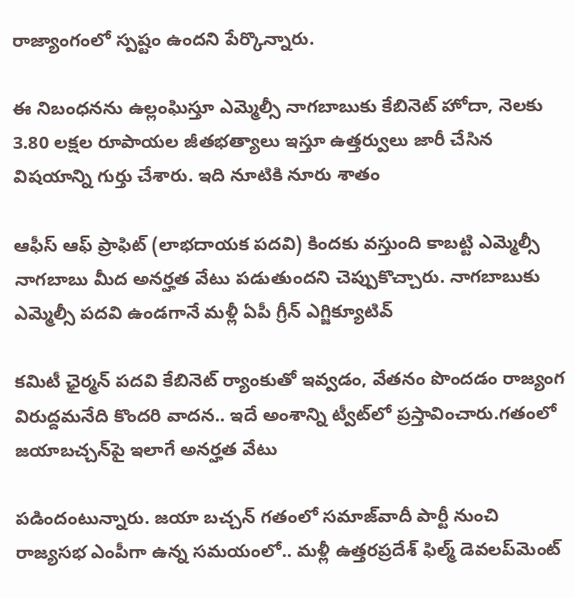రాజ్యాంగంలో స్పష్టం ఉందని పేర్కొన్నారు.

ఈ నిబంధనను ఉల్లంఘిస్తూ ఎమ్మెల్సీ నాగబాబుకు కేబినెట్ హోదా, నెలకు 3.80 లక్షల రూపాయల జీతభత్యాలు ఇస్తూ ఉత్తర్వులు జారీ చేసిన విషయాన్ని గుర్తు చేశారు. ఇది నూటికి నూరు శాతం

ఆఫీస్ ఆఫ్ ప్రాఫిట్ (లాభదాయక పదవి) కిందకు వస్తుంది కాబట్టి ఎమ్మెల్సీ నాగబాబు మీద అనర్హత వేటు పడుతుందని చెప్పుకొచ్చారు. నాగబాబుకు ఎమ్మెల్సీ పదవి ఉండగానే మళ్లీ ఏపీ గ్రీన్‌ ఎగ్జిక్యూటివ్‌

కమిటీ ఛైర్మన్‌ పదవి కేబినెట్ ర్యాంకుతో ఇవ్వడం, వేతనం పొందడం రాజ్యంగ విరుద్దమనేది కొందరి వాదన.. ఇదే అంశాన్ని ట్వీట్‌లో ప్రస్తావించారు.గతంలో జయాబచ్చన్‌పై ఇలాగే అనర్హత వేటు

పడిందంటున్నారు. జయా బచ్చన్ గతంలో సమాజ్‌వాదీ పార్టీ నుంచి రాజ్యసభ ఎంపీగా ఉన్న సమయంలో.. మళ్లీ ఉత్తరప్రదేశ్ ఫిల్మ్ డెవలప్‌మెంట్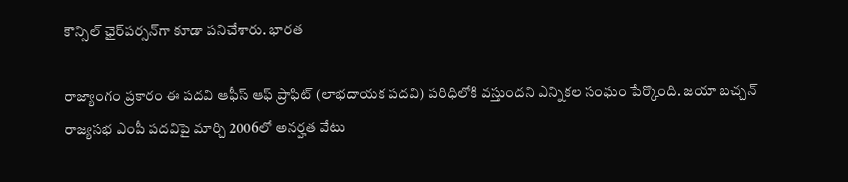కౌన్సిల్ ఛైర్‌పర్సన్‌గా కూడా పనిచేశారు. భారత

రాజ్యాంగం ప్రకారం ఈ పదవి ఆఫీస్ ఆఫ్ ప్రాఫిట్ (లాభదాయక పదవి) పరిధిలోకి వస్తుందని ఎన్నికల సంఘం పేర్కొంది. జయా బచ్చన్‌ రాజ్యసభ ఎంపీ పదవిపై మార్చి 2006లో అనర్హత వేటు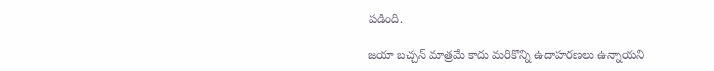పడింది.

జయా బచ్చన్ మాత్రమే కాదు మరికొన్ని ఉదాహరణలు ఉన్నాయని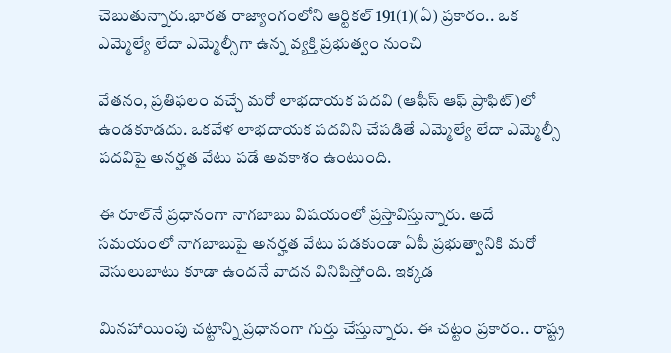చెబుతున్నారు.భారత రాజ్యాంగంలోని ఆర్టికల్ 191(1)(ఏ) ప్రకారం.. ఒక ఎమ్మెల్యే లేదా ఎమ్మెల్సీగా ఉన్న వ్యక్తి ప్రభుత్వం నుంచి

వేతనం, ప్రతిఫలం వచ్చే మరో లాభదాయక పదవి (ఆఫీస్ ఆఫ్ ప్రాఫిట్)లో ఉండకూడదు. ఒకవేళ లాభదాయక పదవిని చేపడితే ఎమ్మెల్యే లేదా ఎమ్మెల్సీ పదవిపై అనర్హత వేటు పడే అవకాశం ఉంటుంది.

ఈ రూల్‌నే ప్రధానంగా నాగబాబు విషయంలో ప్రస్తావిస్తున్నారు. అదే సమయంలో నాగబాబుపై అనర్హత వేటు పడకుండా ఏపీ ప్రభుత్వానికి మరో వెసులుబాటు కూడా ఉందనే వాదన వినిపిస్తోంది. ఇక్కడ

మినహాయింపు చట్టాన్ని ప్రధానంగా గుర్తు చేస్తున్నారు. ఈ చట్టం ప్రకారం.. రాష్ట్ర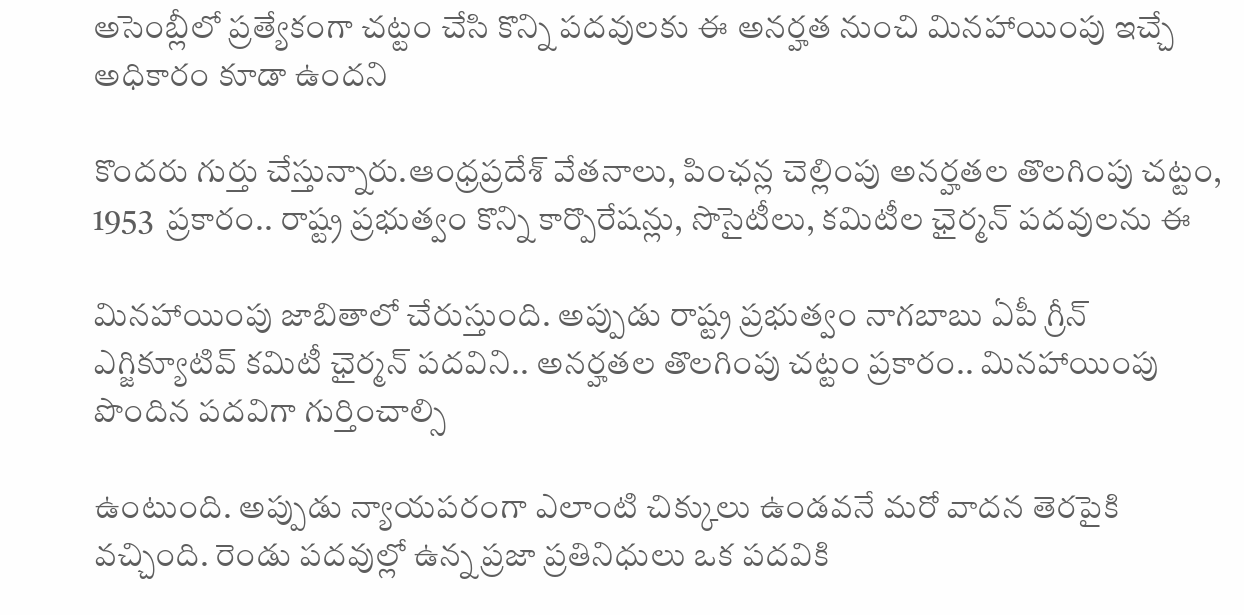అసెంబ్లీలో ప్రత్యేకంగా చట్టం చేసి కొన్ని పదవులకు ఈ అనర్హత నుంచి మినహాయింపు ఇచ్చే అధికారం కూడా ఉందని

కొందరు గుర్తు చేస్తున్నారు.ఆంధ్రప్రదేశ్ వేతనాలు, పింఛన్ల చెల్లింపు అనర్హతల తొలగింపు చట్టం, 1953  ప్రకారం.. రాష్ట్ర ప్రభుత్వం కొన్ని కార్పొరేషన్లు, సొసైటీలు, కమిటీల ఛైర్మన్ పదవులను ఈ

మినహాయింపు జాబితాలో చేరుస్తుంది. అప్పుడు రాష్ట్ర ప్రభుత్వం నాగబాబు ఏపీ గ్రీన్‌ ఎగ్జిక్యూటివ్‌ కమిటీ ఛైర్మన్‌ పదవిని.. అనర్హతల తొలగింపు చట్టం ప్రకారం.. మినహాయింపు పొందిన పదవిగా గుర్తించాల్సి

ఉంటుంది. అప్పుడు న్యాయపరంగా ఎలాంటి చిక్కులు ఉండవనే మరో వాదన తెరపైకి వచ్చింది. రెండు పదవుల్లో ఉన్న ప్రజా ప్రతినిధులు ఒక పదవికి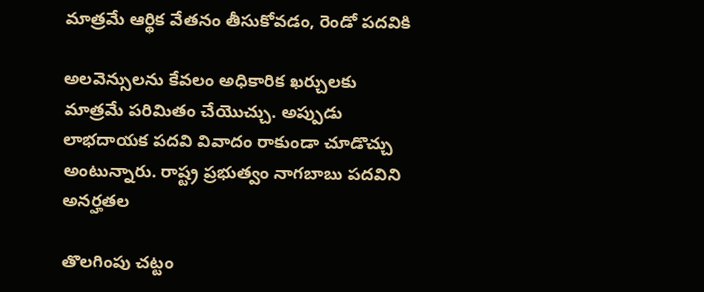మాత్రమే ఆర్థిక వేతనం తీసుకోవడం, రెండో పదవికి

అలవెన్సులను కేవలం అధికారిక ఖర్చులకు మాత్రమే పరిమితం చేయొచ్చు. అప్పుడు లాభదాయక పదవి వివాదం రాకుండా చూడొచ్చు అంటున్నారు. రాష్ట్ర ప్రభుత్వం నాగబాబు పదవిని అనర్హతల

తొలగింపు చట్టం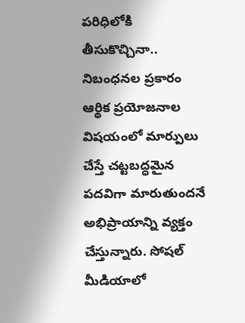పరిధిలోకి తీసుకొచ్చినా.. నిబంధనల ప్రకారం ఆర్థిక ప్రయోజనాల విషయంలో మార్పులు చేస్తే చట్టబద్ధమైన పదవిగా మారుతుందనే అభిప్రాయాన్ని వ్యక్తం చేస్తున్నారు. సోషల్ మీడియాలో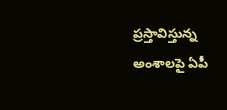ప్రస్తావిస్తున్న అంశాలపై ఏపీ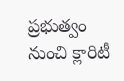ప్రభుత్వం నుంచి క్లారిటీ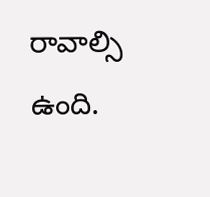రావాల్సి ఉంది.